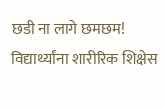छडी ना लागे छमछम! विद्यार्थ्यांना शारीरिक शिक्षेस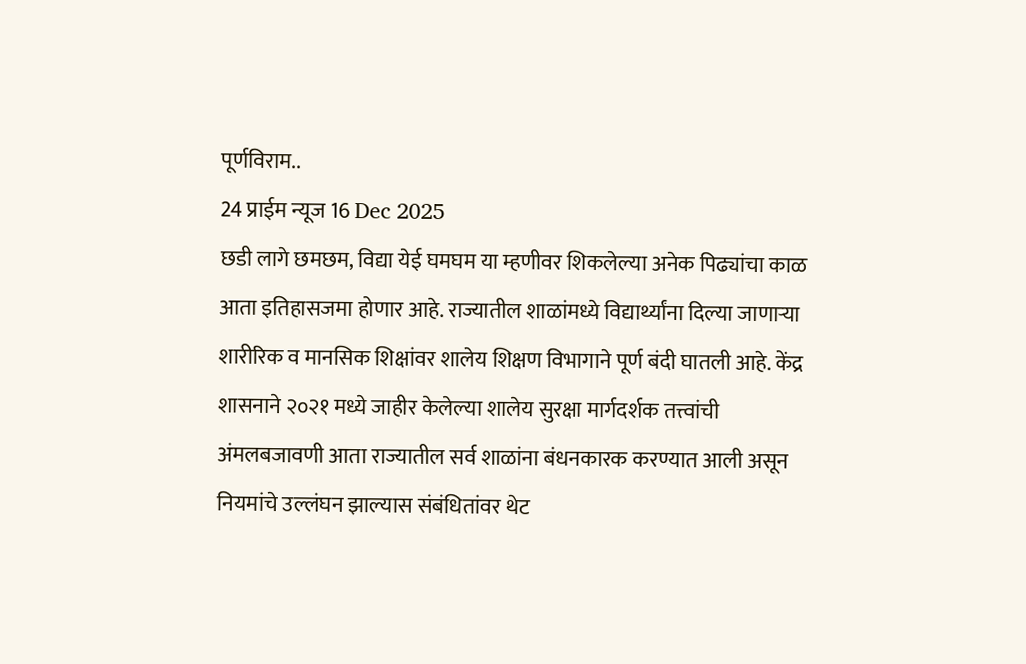पूर्णविराम..
24 प्राईम न्यूज 16 Dec 2025
छडी लागे छमछम, विद्या येई घमघम या म्हणीवर शिकलेल्या अनेक पिढ्यांचा काळ आता इतिहासजमा होणार आहे. राज्यातील शाळांमध्ये विद्यार्थ्यांना दिल्या जाणाऱ्या शारीरिक व मानसिक शिक्षांवर शालेय शिक्षण विभागाने पूर्ण बंदी घातली आहे. केंद्र शासनाने २०२१ मध्ये जाहीर केलेल्या शालेय सुरक्षा मार्गदर्शक तत्त्वांची अंमलबजावणी आता राज्यातील सर्व शाळांना बंधनकारक करण्यात आली असून नियमांचे उल्लंघन झाल्यास संबंधितांवर थेट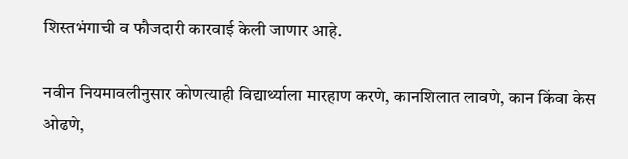शिस्तभंगाची व फौजदारी कारवाई केली जाणार आहे.

नवीन नियमावलीनुसार कोणत्याही विद्यार्थ्याला मारहाण करणे, कानशिलात लावणे, कान किंवा केस ओढणे,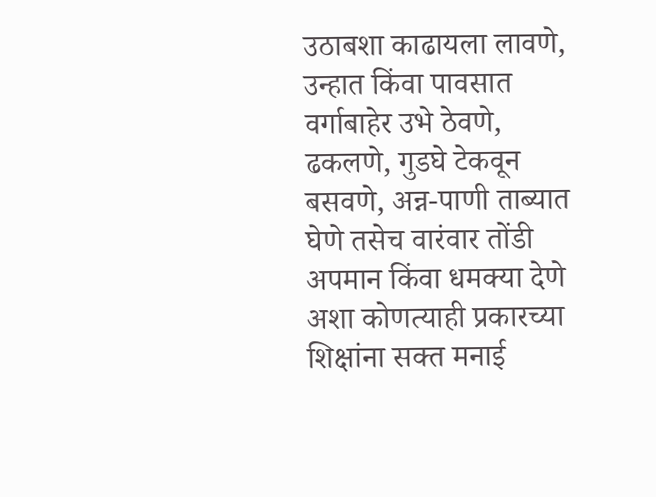उठाबशा काढायला लावणे, उन्हात किंवा पावसात वर्गाबाहेर उभे ठेवणे, ढकलणे, गुडघे टेकवून बसवणे, अन्न-पाणी ताब्यात घेणे तसेच वारंवार तोंडी अपमान किंवा धमक्या देणे अशा कोणत्याही प्रकारच्या शिक्षांना सक्त मनाई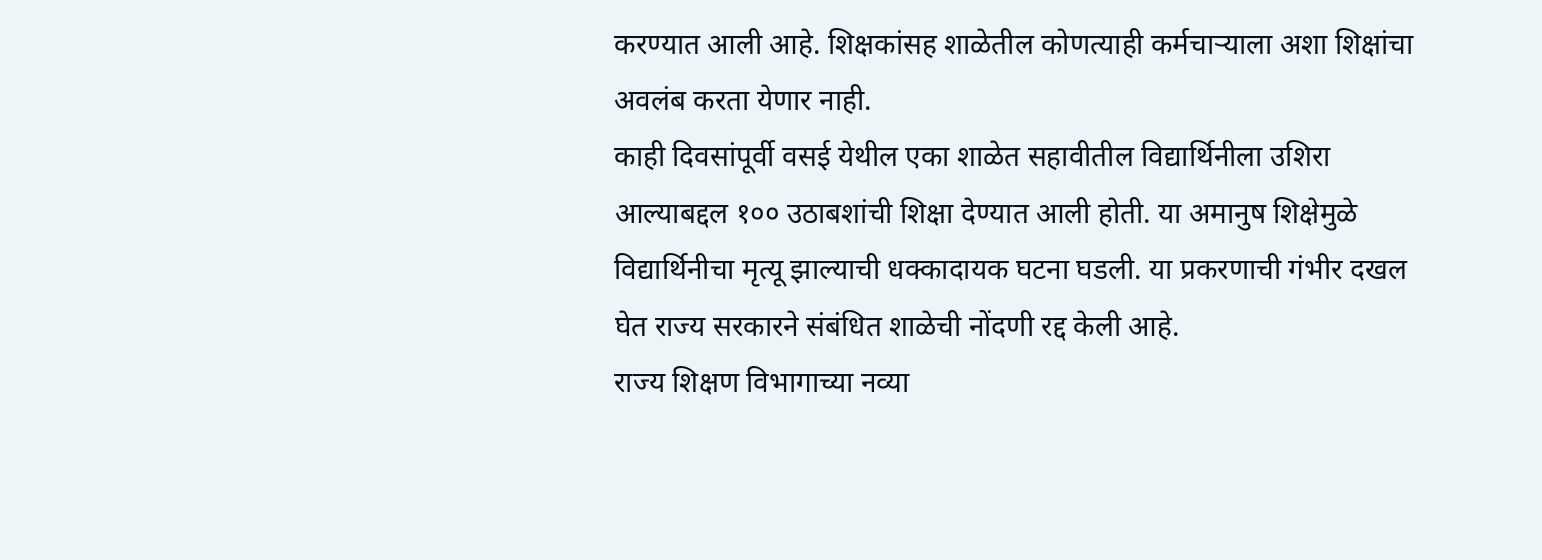करण्यात आली आहे. शिक्षकांसह शाळेतील कोणत्याही कर्मचाऱ्याला अशा शिक्षांचा अवलंब करता येणार नाही.
काही दिवसांपूर्वी वसई येथील एका शाळेत सहावीतील विद्यार्थिनीला उशिरा आल्याबद्दल १०० उठाबशांची शिक्षा देण्यात आली होती. या अमानुष शिक्षेमुळे विद्यार्थिनीचा मृत्यू झाल्याची धक्कादायक घटना घडली. या प्रकरणाची गंभीर दखल घेत राज्य सरकारने संबंधित शाळेची नोंदणी रद्द केली आहे.
राज्य शिक्षण विभागाच्या नव्या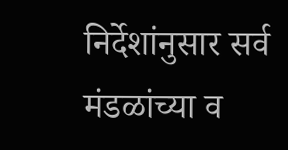निर्देशांनुसार सर्व मंडळांच्या व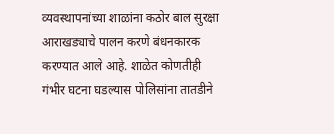व्यवस्थापनांच्या शाळांना कठोर बाल सुरक्षा आराखड्याचे पालन करणे बंधनकारक करण्यात आले आहे. शाळेत कोणतीही गंभीर घटना घडल्यास पोलिसांना तातडीने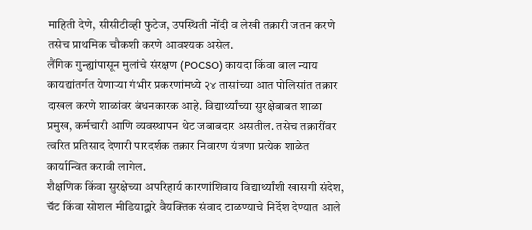माहिती देणे, सीसीटीव्ही फुटेज, उपस्थिती नोंदी व लेखी तक्रारी जतन करणे तसेच प्राथमिक चौकशी करणे आवश्यक असेल.
लैंगिक गुन्ह्यांपासून मुलांचे संरक्षण (POCSO) कायदा किंवा बाल न्याय कायद्यांतर्गत येणाऱ्या गंभीर प्रकरणांमध्ये २४ तासांच्या आत पोलिसांत तक्रार दाखल करणे शाळांवर बंधनकारक आहे. विद्यार्थ्यांच्या सुरक्षेबाबत शाळा प्रमुख, कर्मचारी आणि व्यवस्थापन थेट जबाबदार असतील. तसेच तक्रारींवर त्वरित प्रतिसाद देणारी पारदर्शक तक्रार निवारण यंत्रणा प्रत्येक शाळेत कार्यान्वित करावी लागेल.
शैक्षणिक किंवा सुरक्षेच्या अपरिहार्य कारणांशिवाय विद्यार्थ्यांशी खासगी संदेश, चॅट किंवा सोशल मीडियाद्वारे वैयक्तिक संवाद टाळण्याचे निर्देश देण्यात आले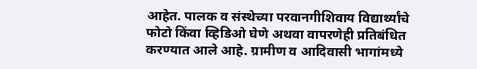आहेत. पालक व संस्थेच्या परवानगीशिवाय विद्यार्थ्यांचे फोटो किंवा व्हिडिओ घेणे अथवा वापरणेही प्रतिबंधित करण्यात आले आहे. ग्रामीण व आदिवासी भागांमध्ये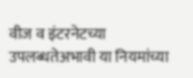वीज व इंटरनेटच्या उपलब्धतेअभावी या नियमांच्या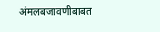अंमलबजावणीबाबत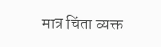मात्र चिंता व्यक्त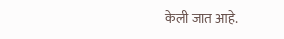केली जात आहे.